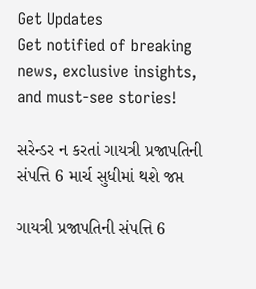Get Updates
Get notified of breaking news, exclusive insights, and must-see stories!

સરેન્ડર ન કરતાં ગાયત્રી પ્રજાપતિની સંપત્તિ 6 માર્ચ સુધીમાં થશે જપ્ત

ગાયત્રી પ્રજાપતિની સંપત્તિ 6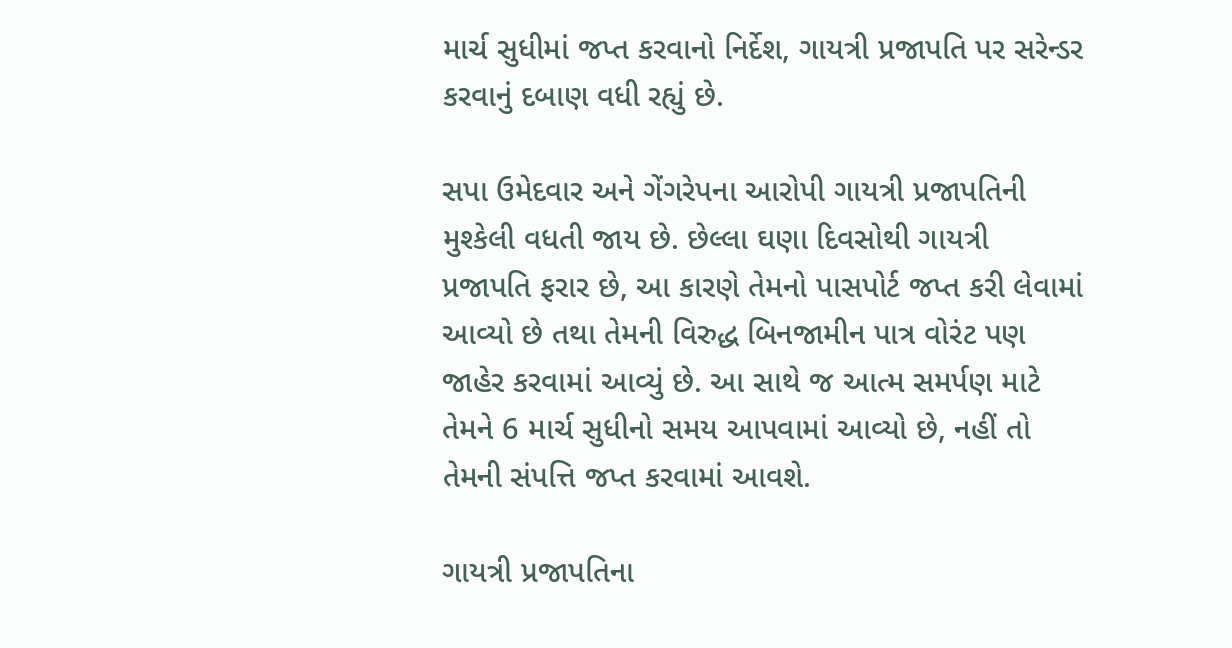માર્ચ સુધીમાં જપ્ત કરવાનો નિર્દેશ, ગાયત્રી પ્રજાપતિ પર સરેન્ડર કરવાનું દબાણ વધી રહ્યું છે.

સપા ઉમેદવાર અને ગેંગરેપના આરોપી ગાયત્રી પ્રજાપતિની મુશ્કેલી વધતી જાય છે. છેલ્લા ઘણા દિવસોથી ગાયત્રી પ્રજાપતિ ફરાર છે, આ કારણે તેમનો પાસપોર્ટ જપ્ત કરી લેવામાં આવ્યો છે તથા તેમની વિરુદ્ધ બિનજામીન પાત્ર વોરંટ પણ જાહેર કરવામાં આવ્યું છે. આ સાથે જ આત્મ સમર્પણ માટે તેમને 6 માર્ચ સુધીનો સમય આપવામાં આવ્યો છે, નહીં તો તેમની સંપત્તિ જપ્ત કરવામાં આવશે.

ગાયત્રી પ્રજાપતિના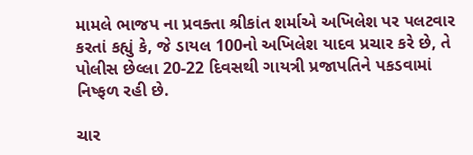મામલે ભાજપ ના પ્રવક્તા શ્રીકાંત શર્માએ અખિલેશ પર પલટવાર કરતાં કહ્યું કે, જે ડાયલ 100નો અખિલેશ યાદવ પ્રચાર કરે છે, તે પોલીસ છેલ્લા 20-22 દિવસથી ગાયત્રી પ્રજાપતિને પકડવામાં નિષ્ફળ રહી છે.

ચાર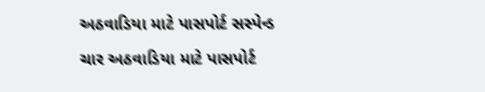અઠવાડિયા માટે પાસપોર્ટ સસ્પેન્ડ

ચાર અઠવાડિયા માટે પાસપોર્ટ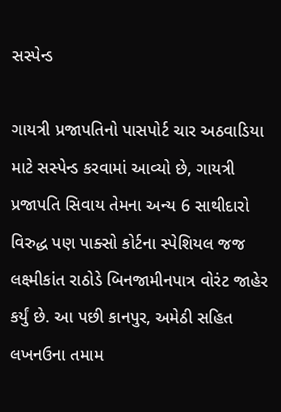સસ્પેન્ડ

ગાયત્રી પ્રજાપતિનો પાસપોર્ટ ચાર અઠવાડિયા માટે સસ્પેન્ડ કરવામાં આવ્યો છે, ગાયત્રી પ્રજાપતિ સિવાય તેમના અન્ય 6 સાથીદારો વિરુદ્ધ પણ પાક્સો કોર્ટના સ્પેશિયલ જજ લક્ષ્મીકાંત રાઠોડે બિનજામીનપાત્ર વોરંટ જાહેર કર્યું છે. આ પછી કાનપુર, અમેઠી સહિત લખનઉના તમામ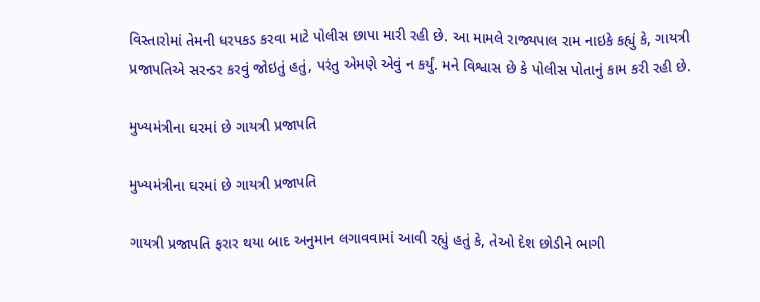વિસ્તારોમાં તેમની ધરપકડ કરવા માટે પોલીસ છાપા મારી રહી છે. આ મામલે રાજ્યપાલ રામ નાઇકે કહ્યું કે, ગાયત્રી પ્રજાપતિએ સરન્ડર કરવું જોઇતું હતું, પરંતુ એમણે એવું ન કર્યું. મને વિશ્વાસ છે કે પોલીસ પોતાનું કામ કરી રહી છે.

મુખ્યમંત્રીના ઘરમાં છે ગાયત્રી પ્રજાપતિ

મુખ્યમંત્રીના ઘરમાં છે ગાયત્રી પ્રજાપતિ

ગાયત્રી પ્રજાપતિ ફરાર થયા બાદ અનુમાન લગાવવામાં આવી રહ્યું હતું કે, તેઓ દેશ છોડીને ભાગી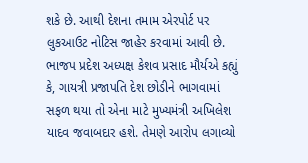શકે છે. આથી દેશના તમામ એરપોર્ટ પર લુકઆઉટ નોટિસ જાહેર કરવામાં આવી છે. ભાજપ પ્રદેશ અધ્યક્ષ કેશવ પ્રસાદ મૌર્યએ કહ્યું કે, ગાયત્રી પ્રજાપતિ દેશ છોડીને ભાગવામાં સફળ થયા તો એના માટે મુખ્યમંત્રી અખિલેશ યાદવ જવાબદાર હશે. તેમણે આરોપ લગાવ્યો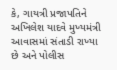કે, ગાયત્રી પ્રજાપતિને અખિલેશ યાદવે મુખ્યમંત્રી આવાસમાં સંતાડી રાખ્યા છે અને પોલીસ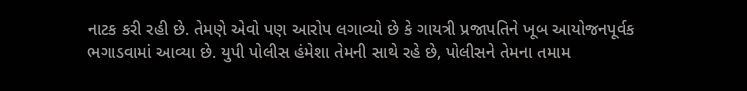નાટક કરી રહી છે. તેમણે એવો પણ આરોપ લગાવ્યો છે કે ગાયત્રી પ્રજાપતિને ખૂબ આયોજનપૂર્વક ભગાડવામાં આવ્યા છે. યુપી પોલીસ હંમેશા તેમની સાથે રહે છે, પોલીસને તેમના તમામ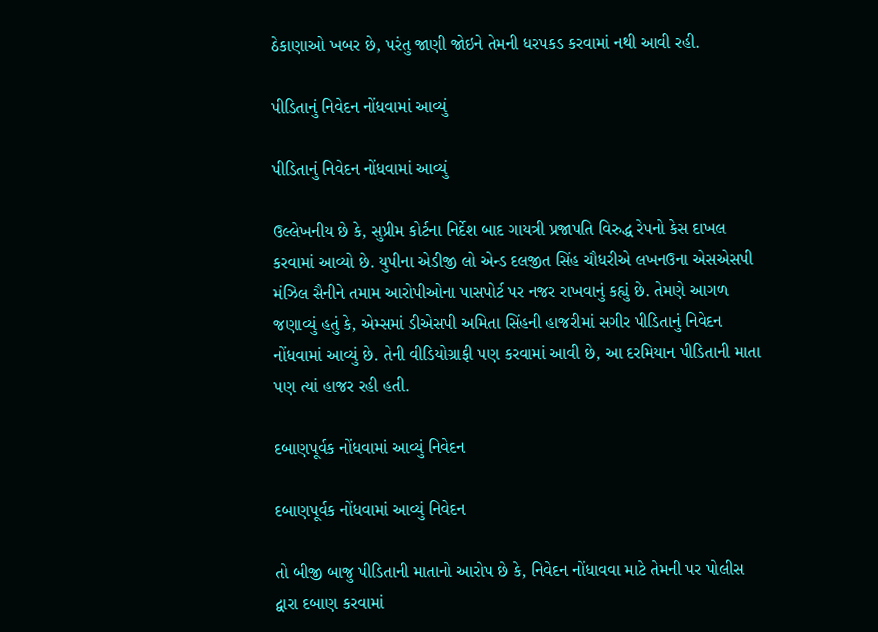ઠેકાણાઓ ખબર છે, પરંતુ જાણી જોઇને તેમની ધરપકડ કરવામાં નથી આવી રહી.

પીડિતાનું નિવેદન નોંધવામાં આવ્યું

પીડિતાનું નિવેદન નોંધવામાં આવ્યું

ઉલ્લેખનીય છે કે, સુપ્રીમ કોર્ટના નિર્દેશ બાદ ગાયત્રી પ્રજાપતિ વિરુદ્ધ રેપનો કેસ દાખલ કરવામાં આવ્યો છે. યુપીના એડીજી લો એન્ડ દલજીત સિંહ ચૌધરીએ લખનઉના એસએસપી મંઝિલ સૈનીને તમામ આરોપીઓના પાસપોર્ટ પર નજર રાખવાનું કહ્યું છે. તેમણે આગળ જણાવ્યું હતું કે, એમ્સમાં ડીએસપી અમિતા સિંહની હાજરીમાં સગીર પીડિતાનું નિવેદન નોંધવામાં આવ્યું છે. તેની વીડિયોગ્રાફી પણ કરવામાં આવી છે, આ દરમિયાન પીડિતાની માતા પણ ત્યાં હાજર રહી હતી.

દબાણપૂર્વક નોંધવામાં આવ્યું નિવેદન

દબાણપૂર્વક નોંધવામાં આવ્યું નિવેદન

તો બીજી બાજુ પીડિતાની માતાનો આરોપ છે કે, નિવેદન નોંધાવવા માટે તેમની પર પોલીસ દ્વારા દબાણ કરવામાં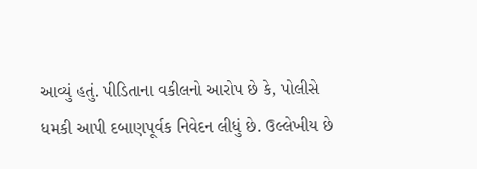આવ્યું હતું. પીડિતાના વકીલનો આરોપ છે કે, પોલીસે ધમકી આપી દબાણપૂર્વક નિવેદન લીધું છે. ઉલ્લેખીય છે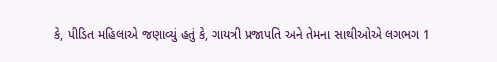કે, પીડિત મહિલાએ જણાવ્યું હતું કે, ગાયત્રી પ્રજાપતિ અને તેમના સાથીઓએ લગભગ 1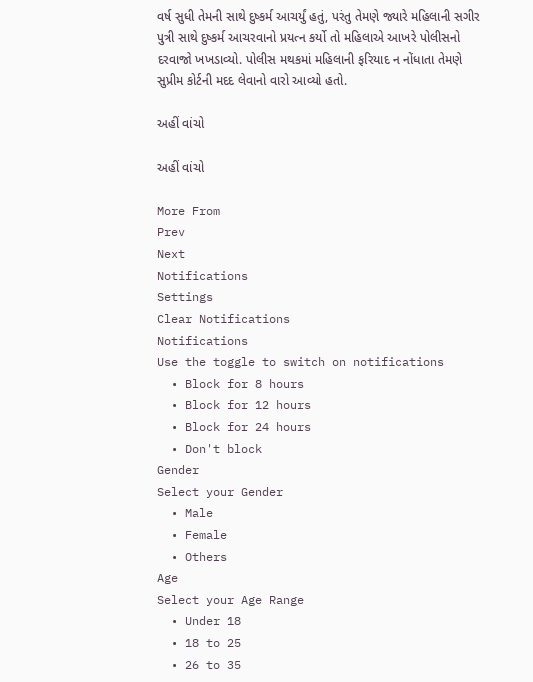વર્ષ સુધી તેમની સાથે દુષ્કર્મ આચર્યું હતું, પરંતુ તેમણે જ્યારે મહિલાની સગીર પુત્રી સાથે દુષ્કર્મ આચરવાનો પ્રયત્ન કર્યો તો મહિલાએ આખરે પોલીસનો દરવાજો ખખડાવ્યો. પોલીસ મથકમાં મહિલાની ફરિયાદ ન નોંધાતા તેમણે સુપ્રીમ કોર્ટની મદદ લેવાનો વારો આવ્યો હતો.

અહીં વાંચો

અહીં વાંચો

More From
Prev
Next
Notifications
Settings
Clear Notifications
Notifications
Use the toggle to switch on notifications
  • Block for 8 hours
  • Block for 12 hours
  • Block for 24 hours
  • Don't block
Gender
Select your Gender
  • Male
  • Female
  • Others
Age
Select your Age Range
  • Under 18
  • 18 to 25
  • 26 to 35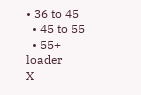• 36 to 45
  • 45 to 55
  • 55+
loader
X